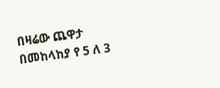በዛሬው ጨዋታ በመከላከያ የ 5 ለ 3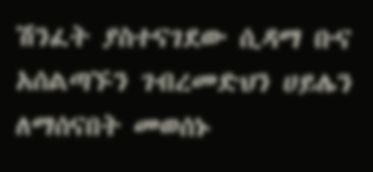ሽንፈት ያስተናገደው ሲዳማ ቡና አሰልጣኙን ገብረመድህን ሀይሌን ለማሰናበት መወሰኑ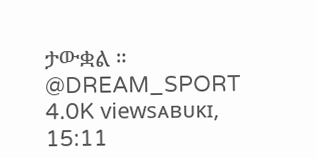ታውቋል ። @DREAM_SPORT 4.0K viewsᴀʙᴜᴋɪ, 15:11